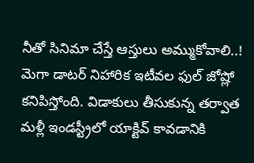నీతో సినిమా చేస్తే ఆస్తులు అమ్ముకోవాలి..!
మెగా డాటర్ నిహారిక ఇటీవల ఫుల్ జోష్లో కనిపిస్తోంది. విడాకులు తీసుకున్న తర్వాత మళ్లీ ఇండస్ట్రీలో యాక్టివ్ కావడానికి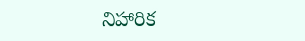నిహారిక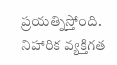ప్రయత్నిస్తోంది. నిహారిక వ్యక్తిగత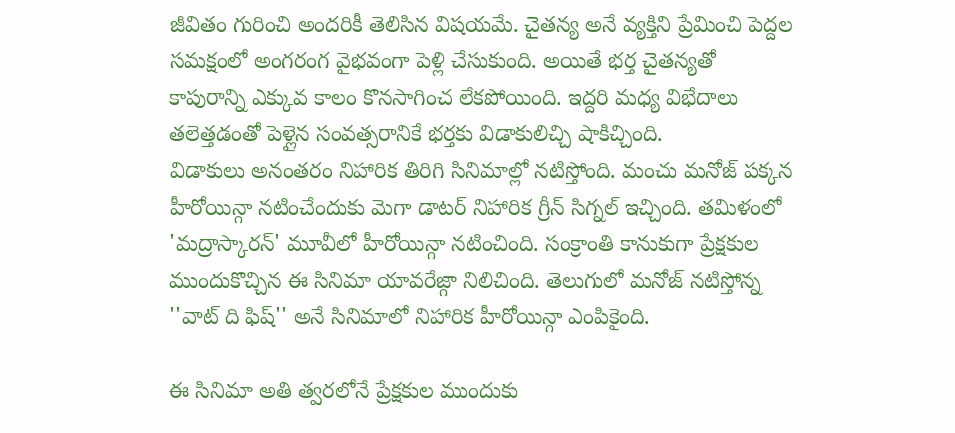జీవితం గురించి అందరికీ తెలిసిన విషయమే. చైతన్య అనే వ్యక్తిని ప్రేమించి పెద్దల సమక్షంలో అంగరంగ వైభవంగా పెళ్లి చేసుకుంది. అయితే భర్త చైతన్యతో కాపురాన్ని ఎక్కువ కాలం కొనసాగించ లేకపోయింది. ఇద్దరి మధ్య విభేదాలు తలెత్తడంతో పెళ్లైన సంవత్సరానికే భర్తకు విడాకులిచ్చి షాకిచ్చింది.
విడాకులు అనంతరం నిహారిక తిరిగి సినిమాల్లో నటిస్తోంది. మంచు మనోజ్ పక్కన హీరోయిన్గా నటించేందుకు మెగా డాటర్ నిహారిక గ్రీన్ సిగ్నల్ ఇచ్చింది. తమిళంలో 'మద్రాస్కారన్' మూవీలో హీరోయిన్గా నటించింది. సంక్రాంతి కానుకుగా ప్రేక్షకుల ముందుకొచ్చిన ఈ సినిమా యావరేజ్గా నిలిచింది. తెలుగులో మనోజ్ నటిస్తోన్న ''వాట్ ది ఫిష్'' అనే సినిమాలో నిహారిక హీరోయిన్గా ఎంపికైంది.

ఈ సినిమా అతి త్వరలోనే ప్రేక్షకుల ముందుకు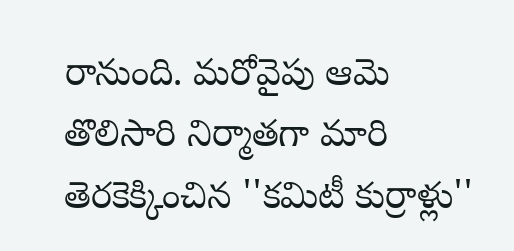రానుంది. మరోవైపు ఆమె తొలిసారి నిర్మాతగా మారి తెరకెక్కించిన ''కమిటీ కుర్రాళ్లు''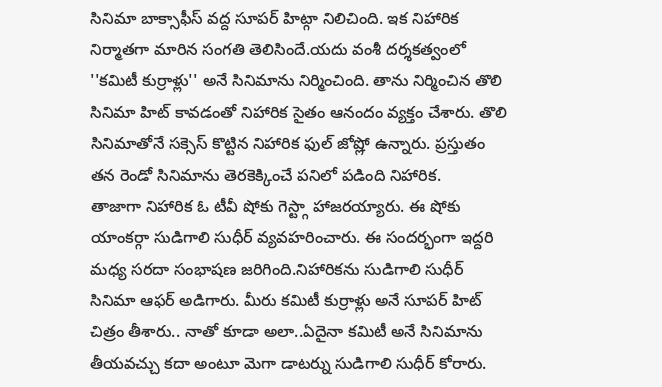సినిమా బాక్సాఫీస్ వద్ద సూపర్ హిట్గా నిలిచింది. ఇక నిహారిక నిర్మాతగా మారిన సంగతి తెలిసిందే.యదు వంశీ దర్శకత్వంలో ''కమిటీ కుర్రాళ్లు'' అనే సినిమాను నిర్మించింది. తాను నిర్మించిన తొలి సినిమా హిట్ కావడంతో నిహారిక సైతం ఆనందం వ్యక్తం చేశారు. తొలి సినిమాతోనే సక్సెస్ కొట్టిన నిహారిక ఫుల్ జోష్లో ఉన్నారు. ప్రస్తుతం తన రెండో సినిమాను తెరకెక్కించే పనిలో పడింది నిహారిక.
తాజాగా నిహారిక ఓ టీవీ షోకు గెస్ట్గా హాజరయ్యారు. ఈ షోకు యాంకర్గా సుడిగాలి సుధీర్ వ్యవహరించారు. ఈ సందర్భంగా ఇద్దరి మధ్య సరదా సంభాషణ జరిగింది.నిహారికను సుడిగాలి సుధీర్ సినిమా ఆఫర్ అడిగారు. మీరు కమిటీ కుర్రాళ్లు అనే సూపర్ హిట్ చిత్రం తీశారు.. నాతో కూడా అలా..ఏదైనా కమిటీ అనే సినిమాను తీయవచ్చు కదా అంటూ మెగా డాటర్ను సుడిగాలి సుధీర్ కోరారు.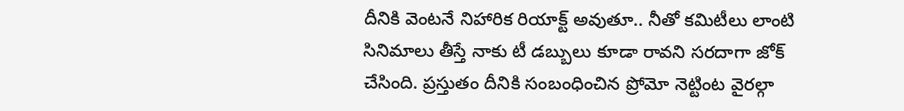దీనికి వెంటనే నిహారిక రియాక్ట్ అవుతూ.. నీతో కమిటీలు లాంటి సినిమాలు తీస్తే నాకు టీ డబ్బులు కూడా రావని సరదాగా జోక్ చేసింది. ప్రస్తుతం దీనికి సంబంధించిన ప్రోమో నెట్టింట వైరల్గా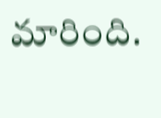మారింది.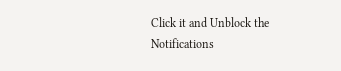Click it and Unblock the Notifications